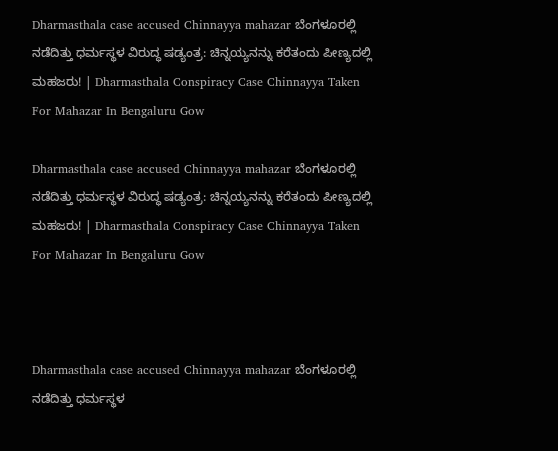Dharmasthala case accused Chinnayya mahazar ಬೆಂಗಳೂರಲ್ಲಿ ನಡೆದಿತ್ತು ಧರ್ಮಸ್ಥಳ ವಿರುದ್ಧ ಷಡ್ಯಂತ್ರ: ಚಿನ್ನಯ್ಯನನ್ನು ಕರೆತಂದು ಪೀಣ್ಯದಲ್ಲಿ ಮಹಜರು! | Dharmasthala Conspiracy Case Chinnayya Taken For Mahazar In Bengaluru Gow

Dharmasthala case accused Chinnayya mahazar ಬೆಂಗಳೂರಲ್ಲಿ ನಡೆದಿತ್ತು ಧರ್ಮಸ್ಥಳ ವಿರುದ್ಧ ಷಡ್ಯಂತ್ರ: ಚಿನ್ನಯ್ಯನನ್ನು ಕರೆತಂದು ಪೀಣ್ಯದಲ್ಲಿ ಮಹಜರು! | Dharmasthala Conspiracy Case Chinnayya Taken For Mahazar In Bengaluru Gow



Dharmasthala case accused Chinnayya mahazar ಬೆಂಗಳೂರಲ್ಲಿ ನಡೆದಿತ್ತು ಧರ್ಮಸ್ಥಳ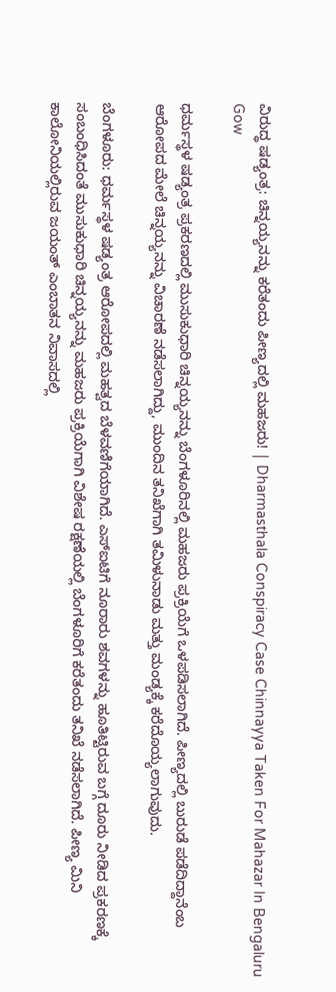ವಿರುದ್ಧ ಷಡ್ಯಂತ್ರ: ಚಿನ್ನಯ್ಯನನ್ನು ಕರೆತಂದು ಪೀಣ್ಯದಲ್ಲಿ ಮಹಜರು! | Dharmasthala Conspiracy Case Chinnayya Taken For Mahazar In Bengaluru Gow

ಧರ್ಮಸ್ಥಳ ಷಡ್ಯಂತ್ರ ಪ್ರಕರಣದಲ್ಲಿ ಮುಸುಕುಧಾರಿ ಚಿನ್ನಯ್ಯನನ್ನು ಬೆಂಗಳೂರಿನಲ್ಲಿ ಮಹಜರು ಪ್ರಕ್ರಿಯೆಗೆ ಒಳಪಡಿಸಲಾಗಿದೆ. ಪೀಣ್ಯದಲ್ಲಿ ಬುರುಡೆ ಪಡೆದಿದ್ದಾನೆಂಬ ಆರೋಪದ ಮೇಲೆ ಚಿನ್ನಯ್ಯನನ್ನು ವಿಚಾರಣೆ ನಡೆಸಲಾಗಿದ್ದು, ಮುಂದಿನ ತನಿಖೆಗಾಗಿ ತಮಿಳುನಾಡು ಮತ್ತು ಮಂಡ್ಯಕ್ಕೆ ಕರೆದೊಯ್ಯಲಾಗುವುದು.

ಬೆಂಗಳೂರು: ಧರ್ಮಸ್ಥಳ ಷಡ್ಯಂತ್ರ ಆರೋಪದಲ್ಲಿ ಮಹತ್ವದ ಬೆಳವಣಿಗೆಯಾಗಿದೆ. ಎಸ್‌ಐಟಿಗೆ ನೂರಾರು ಶವಗಳನ್ನು ಹೂತಿಟ್ಟಿರುವ ಬಗ್ಗೆ ದೂರು ನೀಡಿದ ಪ್ರಕರಣಕ್ಕೆ ಸಂಬಂಧಿಸಿದಂತೆ ಮುಸುಕುಧಾರಿ ಚಿನ್ನಯ್ಯನನ್ನು ಮಹಜರು ಪ್ರಕ್ರಿಯೆಗಾಗಿ ವಿಶೇಷ ರಕ್ಷಣೆಯಲ್ಲಿ ಬೆಂಗಳೂರಿಗೆ ಕರೆತಂದು ತನಿಖೆ ನಡೆಸಲಾಗಿದೆ. ಪೀಣ್ಯ ಮಿನಿ ಕಾಲೋನಿಯಲ್ಲಿರುವ ಜಯಂತ್ ಎಂಬಾತನ ನಿವಾಸದಲ್ಲಿ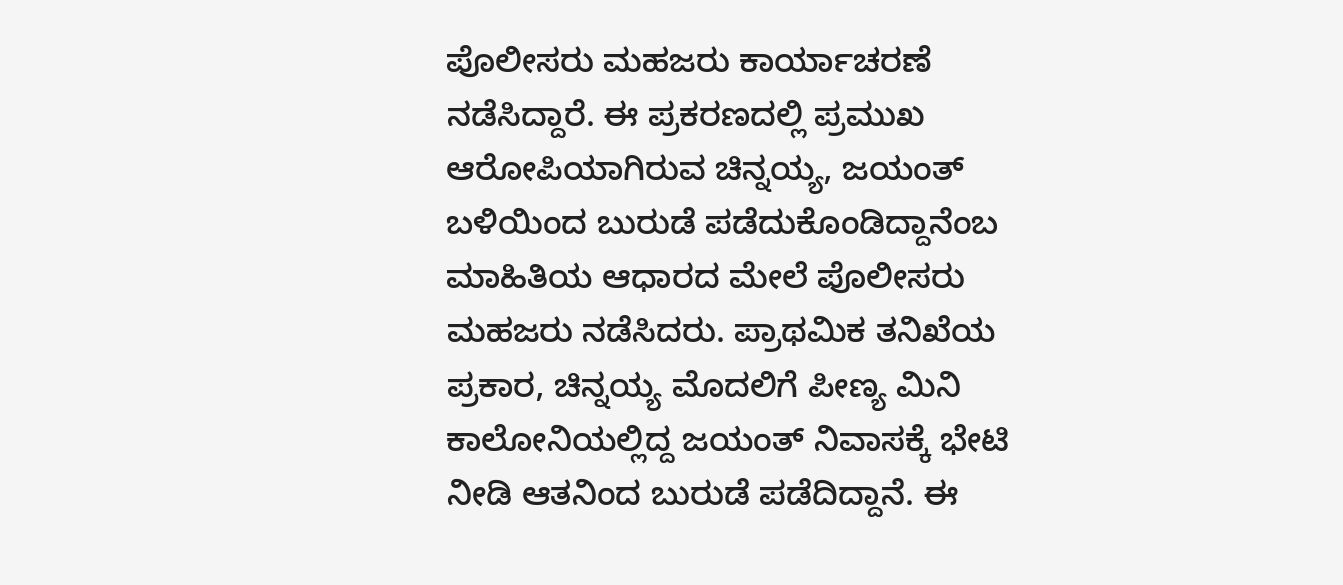ಪೊಲೀಸರು ಮಹಜರು ಕಾರ್ಯಾಚರಣೆ ನಡೆಸಿದ್ದಾರೆ. ಈ ಪ್ರಕರಣದಲ್ಲಿ ಪ್ರಮುಖ ಆರೋಪಿಯಾಗಿರುವ ಚಿನ್ನಯ್ಯ, ಜಯಂತ್‌ ಬಳಿಯಿಂದ ಬುರುಡೆ ಪಡೆದುಕೊಂಡಿದ್ದಾನೆಂಬ ಮಾಹಿತಿಯ ಆಧಾರದ ಮೇಲೆ ಪೊಲೀಸರು ಮಹಜರು ನಡೆಸಿದರು. ಪ್ರಾಥಮಿಕ ತನಿಖೆಯ ಪ್ರಕಾರ, ಚಿನ್ನಯ್ಯ ಮೊದಲಿಗೆ ಪೀಣ್ಯ ಮಿನಿ ಕಾಲೋನಿಯಲ್ಲಿದ್ದ ಜಯಂತ್ ನಿವಾಸಕ್ಕೆ ಭೇಟಿ ನೀಡಿ ಆತನಿಂದ ಬುರುಡೆ ಪಡೆದಿದ್ದಾನೆ. ಈ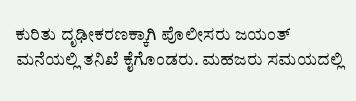ಕುರಿತು ದೃಢೀಕರಣಕ್ಕಾಗಿ ಪೊಲೀಸರು ಜಯಂತ್ ಮನೆಯಲ್ಲಿ ತನಿಖೆ ಕೈಗೊಂಡರು. ಮಹಜರು ಸಮಯದಲ್ಲಿ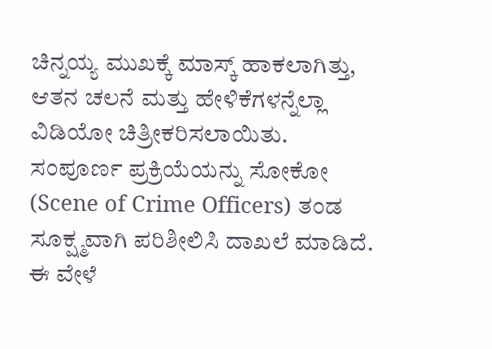ಚಿನ್ನಯ್ಯ ಮುಖಕ್ಕೆ ಮಾಸ್ಕ್ ಹಾಕಲಾಗಿತ್ತು, ಆತನ ಚಲನೆ ಮತ್ತು ಹೇಳಿಕೆಗಳನ್ನೆಲ್ಲಾ ವಿಡಿಯೋ ಚಿತ್ರೀಕರಿಸಲಾಯಿತು. ಸಂಪೂರ್ಣ ಪ್ರಕ್ರಿಯೆಯನ್ನು ಸೋಕೋ (Scene of Crime Officers) ತಂಡ ಸೂಕ್ಷ್ಮವಾಗಿ ಪರಿಶೀಲಿಸಿ ದಾಖಲೆ ಮಾಡಿದೆ. ಈ ವೇಳೆ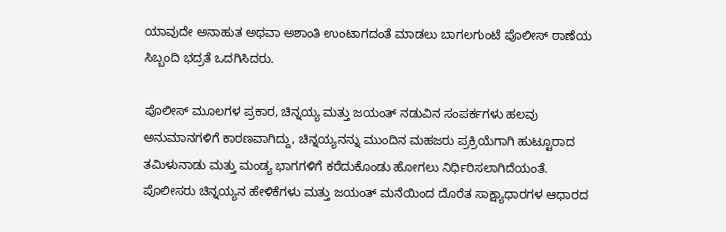ಯಾವುದೇ ಅನಾಹುತ ಅಥವಾ ಅಶಾಂತಿ ಉಂಟಾಗದಂತೆ ಮಾಡಲು ಬಾಗಲಗುಂಟೆ ಪೊಲೀಸ್ ಠಾಣೆಯ ಸಿಬ್ಬಂದಿ ಭದ್ರತೆ ಒದಗಿಸಿದರು.

ಪೊಲೀಸ್ ಮೂಲಗಳ ಪ್ರಕಾರ, ಚಿನ್ನಯ್ಯ ಮತ್ತು ಜಯಂತ್ ನಡುವಿನ ಸಂಪರ್ಕಗಳು ಹಲವು ಅನುಮಾನಗಳಿಗೆ ಕಾರಣವಾಗಿದ್ದು, ಚಿನ್ನಯ್ಯನನ್ನು ಮುಂದಿನ ಮಹಜರು ಪ್ರಕ್ರಿಯೆಗಾಗಿ ಹುಟ್ಟೂರಾದ ತಮಿಳುನಾಡು ಮತ್ತು ಮಂಡ್ಯ ಭಾಗಗಳಿಗೆ ಕರೆದುಕೊಂಡು ಹೋಗಲು ನಿರ್ಧಿರಿಸಲಾಗಿದೆಯಂತೆ. ಪೊಲೀಸರು ಚಿನ್ನಯ್ಯನ ಹೇಳಿಕೆಗಳು ಮತ್ತು ಜಯಂತ್ ಮನೆಯಿಂದ ದೊರೆತ ಸಾಕ್ಷ್ಯಾಧಾರಗಳ ಆಧಾರದ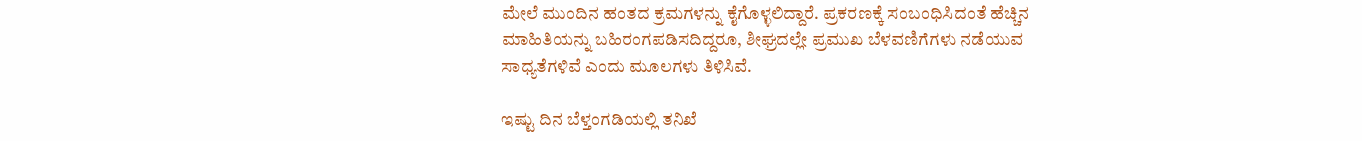ಮೇಲೆ ಮುಂದಿನ ಹಂತದ ಕ್ರಮಗಳನ್ನು ಕೈಗೊಳ್ಳಲಿದ್ದಾರೆ. ಪ್ರಕರಣಕ್ಕೆ ಸಂಬಂಧಿಸಿದಂತೆ ಹೆಚ್ಚಿನ ಮಾಹಿತಿಯನ್ನು ಬಹಿರಂಗಪಡಿಸದಿದ್ದರೂ, ಶೀಘ್ರದಲ್ಲೇ ಪ್ರಮುಖ ಬೆಳವಣಿಗೆಗಳು ನಡೆಯುವ ಸಾಧ್ಯತೆಗಳಿವೆ ಎಂದು ಮೂಲಗಳು ತಿಳಿಸಿವೆ.

ಇಷ್ಟು ದಿನ ಬೆಳ್ತಂಗಡಿಯಲ್ಲಿ ತನಿಖೆ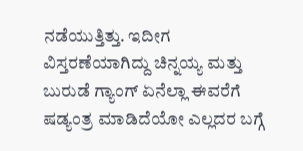ನಡೆಯುತ್ತಿತ್ತು. ಇದೀಗ ವಿಸ್ತರಣೆಯಾಗಿದ್ದು ಚಿನ್ನಯ್ಯ ಮತ್ತು ಬುರುಡೆ ಗ್ಯಾಂಗ್ ಏನೆಲ್ಲಾ ಈವರೆಗೆ ಷಡ್ಯಂತ್ರ ಮಾಡಿದೆಯೋ ಎಲ್ಲದರ ಬಗ್ಗೆ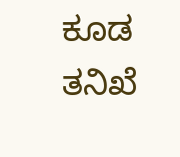ಕೂಡ ತನಿಖೆ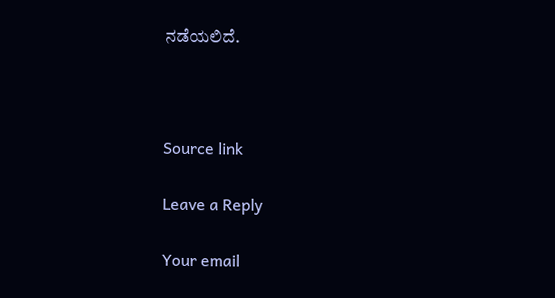ನಡೆಯಲಿದೆ.



Source link

Leave a Reply

Your email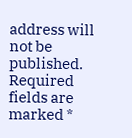address will not be published. Required fields are marked *